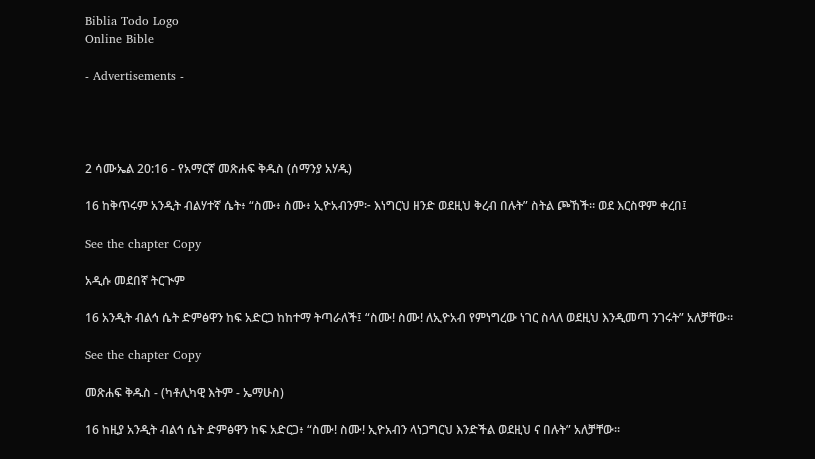Biblia Todo Logo
Online Bible

- Advertisements -




2 ሳሙኤል 20:16 - የአማርኛ መጽሐፍ ቅዱስ (ሰማንያ አሃዱ)

16 ከቅጥሩም አንዲት ብልሃተኛ ሴት፥ “ስሙ፥ ስሙ፥ ኢዮአብንም፦ እነግርህ ዘንድ ወደዚህ ቅረብ በሉት” ስትል ጮኸች። ወደ እርስዋም ቀረበ፤

See the chapter Copy

አዲሱ መደበኛ ትርጒም

16 አንዲት ብልኅ ሴት ድምፅዋን ከፍ አድርጋ ከከተማ ትጣራለች፤ “ስሙ! ስሙ! ለኢዮአብ የምነግረው ነገር ስላለ ወደዚህ እንዲመጣ ንገሩት” አለቻቸው።

See the chapter Copy

መጽሐፍ ቅዱስ - (ካቶሊካዊ እትም - ኤማሁስ)

16 ከዚያ አንዲት ብልኅ ሴት ድምፅዋን ከፍ አድርጋ፥ “ስሙ! ስሙ! ኢዮአብን ላነጋግርህ እንድችል ወደዚህ ና በሉት” አለቻቸው።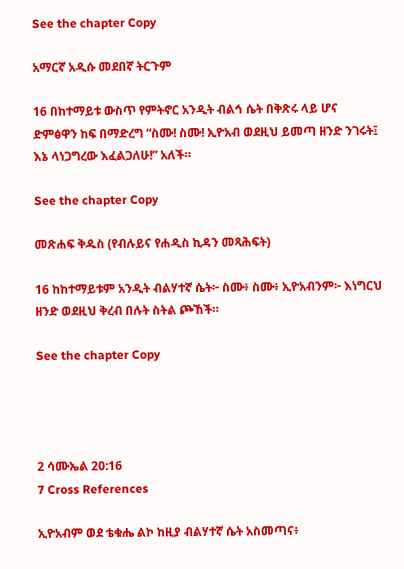See the chapter Copy

አማርኛ አዲሱ መደበኛ ትርጉም

16 በከተማይቱ ውስጥ የምትኖር አንዲት ብልኅ ሴት በቅጽሩ ላይ ሆና ድምፅዋን ከፍ በማድረግ “ስሙ! ስሙ! ኢዮአብ ወደዚህ ይመጣ ዘንድ ንገሩት፤ እኔ ላነጋግረው እፈልጋለሁ!” አለች።

See the chapter Copy

መጽሐፍ ቅዱስ (የብሉይና የሐዲስ ኪዳን መጻሕፍት)

16 ከከተማይቱም አንዲት ብልሃተኛ ሴት፦ ስሙ፥ ስሙ፥ ኢዮአብንም፦ እነግርህ ዘንድ ወደዚህ ቅረብ በሉት ስትል ጮኸች።

See the chapter Copy




2 ሳሙኤል 20:16
7 Cross References

ኢዮአብም ወደ ቴቁሔ ልኮ ከዚያ ብልሃተኛ ሴት አስመጣና፥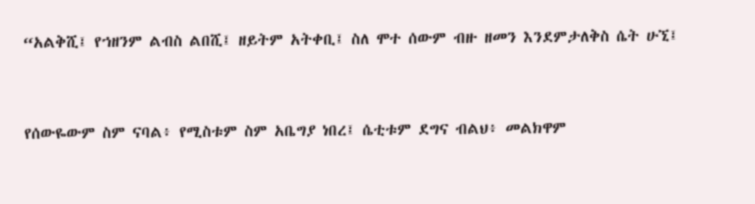“አልቅሺ፤ የኀዘንም ልብስ ልበሺ፤ ዘይትም አትቀቢ፤ ስለ ሞተ ሰውም ብዙ ዘመን እንደምታለቅስ ሴት ሁኚ፤


የሰውዬውም ስም ናባል፥ የሚስቱም ስም አቤግያ ነበረ፤ ሴቲቱም ደግና ብልህ፥ መልክዋም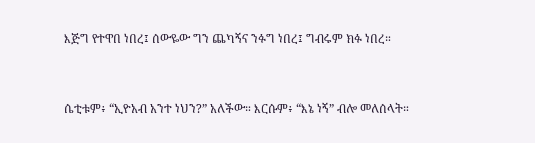እጅግ የተዋበ ነበረ፤ ሰውዬው ግን ጨካኝና ንፉግ ነበረ፤ ግብሩም ክፉ ነበረ።


ሴቲቱም፥ “ኢዮአብ አንተ ነህን?” አለችው። እርሱም፥ “እኔ ነኝ” ብሎ መለሰላት።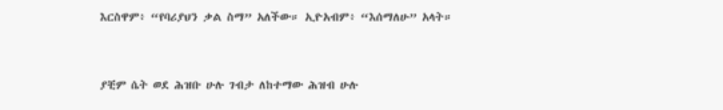እርስዋም፥ “የባሪያህን ቃል ስማ” አለችው። ኢዮአብም፥ “እሰማለሁ” አላት።


ያቺም ሴት ወደ ሕዝቡ ሁሉ ገብታ ለከተማው ሕዝብ ሁሉ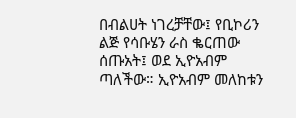በብልሀት ነገረቻቸው፤ የቢኮሪን ልጅ የሳቡሄን ራስ ቈርጠው ሰጡአት፤ ወደ ኢዮአብም ጣለችው። ኢዮአብም መለከቱን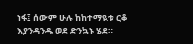ነፋ፤ ሰውም ሁሉ ከከተማዪቱ ርቆ እያንዳንዱ ወደ ድንኳኑ ሄደ።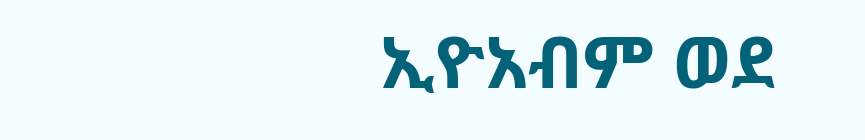ኢዮአብም ወደ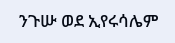ንጉሡ ወደ ኢየሩሳሌም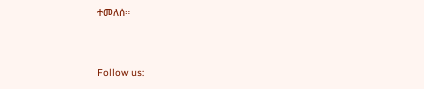ተመለሰ።


Follow us: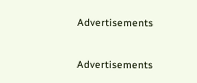Advertisements


Advertisements